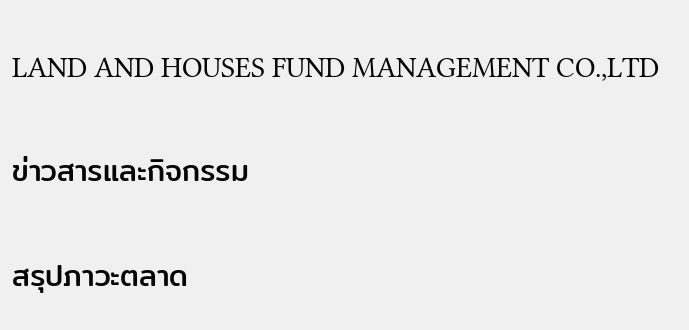LAND AND HOUSES FUND MANAGEMENT CO.,LTD

ข่าวสารและกิจกรรม

สรุปภาวะตลาด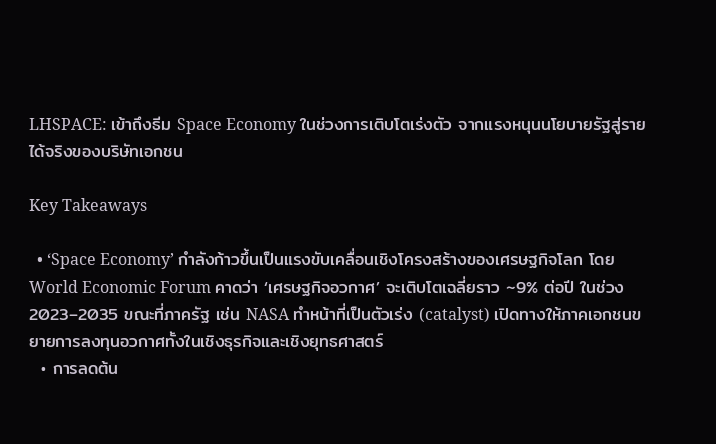LHSPACE: เข้าถึงธีม Space Economy ในช่วงการเติบโตเร่งตัว จากแรงหนุนนโยบายรัฐสู่รายได้จริงของบริษัทเอกชน

Key Takeaways

  • ‘Space Economy’ กำลังก้าวขึ้นเป็นแรงขับเคลื่อนเชิงโครงสร้างของเศรษฐกิจโลก โดย World Economic Forum คาดว่า ‘เศรษฐกิจอวกาศ’ จะเติบโตเฉลี่ยราว ~9% ต่อปี ในช่วง 2023–2035 ขณะที่ภาครัฐ เช่น NASA ทำหน้าที่เป็นตัวเร่ง (catalyst) เปิดทางให้ภาคเอกชนขยายการลงทุนอวกาศทั้งในเชิงธุรกิจและเชิงยุทธศาสตร์
  • การลดต้น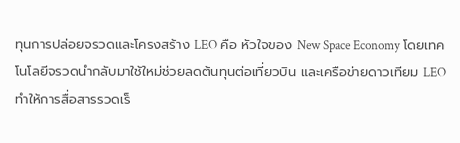ทุนการปล่อยจรวดและโครงสร้าง LEO คือ หัวใจของ New Space Economy โดยเทคโนโลยีจรวดนำกลับมาใช้ใหม่ช่วยลดต้นทุนต่อเที่ยวบิน และเครือข่ายดาวเทียม LEO ทำให้การสื่อสารรวดเร็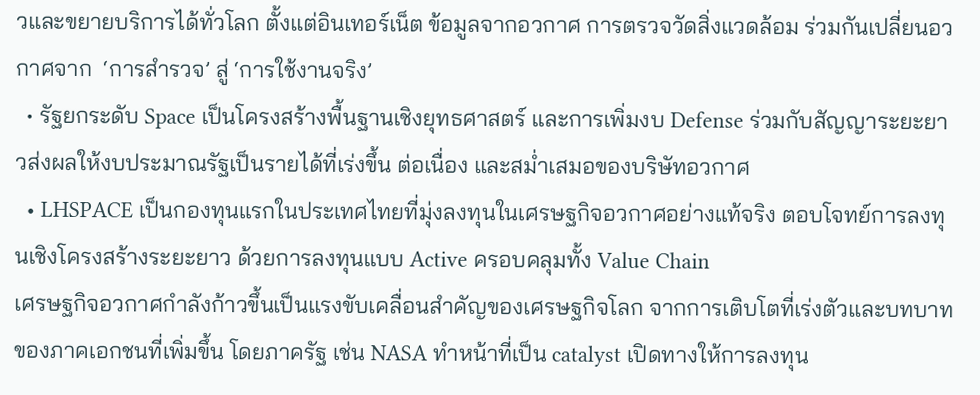วและขยายบริการได้ทั่วโลก ตั้งแต่อินเทอร์เน็ต ข้อมูลจากอวกาศ การตรวจวัดสิ่งแวดล้อม ร่วมกันเปลี่ยนอวกาศจาก  ‘การสำรวจ’ สู่ ‘การใช้งานจริง’
  • รัฐยกระดับ Space เป็นโครงสร้างพื้นฐานเชิงยุทธศาสตร์ และการเพิ่มงบ Defense ร่วมกับสัญญาระยะยาวส่งผลให้งบประมาณรัฐเป็นรายได้ที่เร่งขึ้น ต่อเนื่อง และสม่ำเสมอของบริษัทอวกาศ
  • LHSPACE เป็นกองทุนแรกในประเทศไทยที่มุ่งลงทุนในเศรษฐกิจอวกาศอย่างแท้จริง ตอบโจทย์การลงทุนเชิงโครงสร้างระยะยาว ด้วยการลงทุนแบบ Active ครอบคลุมทั้ง Value Chain
เศรษฐกิจอวกาศกำลังก้าวขึ้นเป็นแรงขับเคลื่อนสำคัญของเศรษฐกิจโลก จากการเติบโตที่เร่งตัวและบทบาทของภาคเอกชนที่เพิ่มขึ้น โดยภาครัฐ เช่น NASA ทำหน้าที่เป็น catalyst เปิดทางให้การลงทุน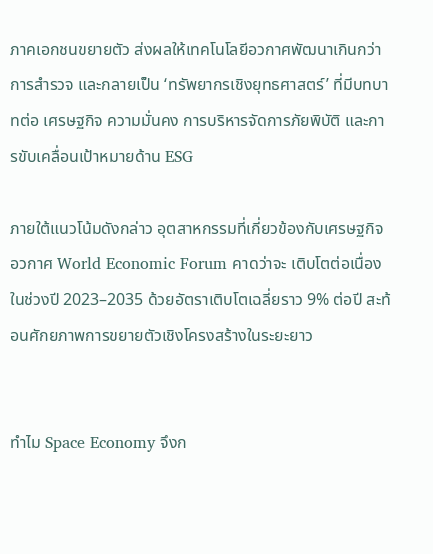ภาคเอกชนขยายตัว ส่งผลให้เทคโนโลยีอวกาศพัฒนาเกินกว่าการสำรวจ และกลายเป็น ‘ทรัพยากรเชิงยุทธศาสตร์’ ที่มีบทบาทต่อ เศรษฐกิจ ความมั่นคง การบริหารจัดการภัยพิบัติ และการขับเคลื่อนเป้าหมายด้าน ESG

ภายใต้แนวโน้มดังกล่าว อุตสาหกรรมที่เกี่ยวข้องกับเศรษฐกิจอวกาศ World Economic Forum คาดว่าจะ เติบโตต่อเนื่องในช่วงปี 2023–2035 ด้วยอัตราเติบโตเฉลี่ยราว 9% ต่อปี สะท้อนศักยภาพการขยายตัวเชิงโครงสร้างในระยะยาว


ทำไม Space Economy จึงก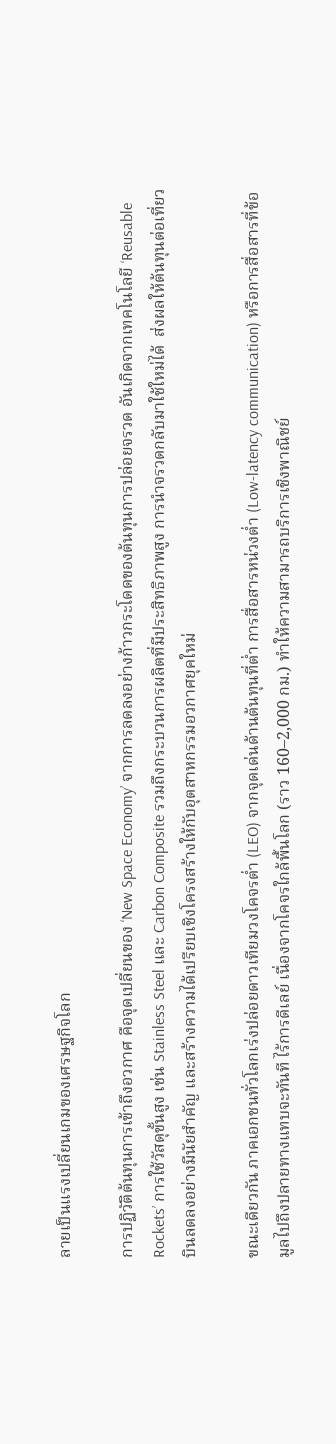ลายเป็นแรงเปลี่ยนเกมของเศรษฐกิจโลก

การปฏิวัติต้นทุนการเข้าถึงอวกาศ คือจุดเปลี่ยนของ ‘New Space Economy’ จากการลดลงอย่างก้าวกระโดดของต้นทุนการปล่อยจรวด อันเกิดจากเทคโนโลยี ‘Reusable Rockets’ การใช้วัสดุขั้นสูง เช่น Stainless Steel และ Carbon Composite รวมถึงกระบวนการผลิตที่มีประสิทธิภาพสูง การนำจรวดกลับมาใช้ใหม่ได้  ส่งผลให้ต้นทุนต่อเที่ยวบินลดลงอย่างมีนัยสำคัญ และสร้างความได้เปรียบเชิงโครงสร้างให้กับอุตสาหกรรมอวกาศยุคใหม่

ขณะเดียวกัน ภาคเอกชนทั่วโลกเร่งปล่อยดาวเทียมวงโคจรต่ำ (LEO) จากจุดเด่นด้านต้นทุนที่ต่ำ การสื่อสารหน่วงต่ำ (Low-latency communication) หรือการสื่อสารที่ข้อมูลไปถึงปลายทางแทบจะทันที ไร้การดีเลย์ เนื่องจากโคจรใกล้พื้นโลก (ราว 160–2,000 กม.) ทำให้ความสามารถบริการเชิงพาณิชย์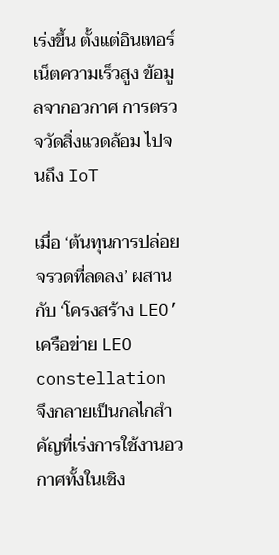เร่งขึ้น ตั้งแต่อินเทอร์เน็ตความเร็วสูง ข้อมูลจากอวกาศ การตรวจวัดสิ่งแวดล้อม ไปจนถึง IoT

เมื่อ ‘ต้นทุนการปล่อยจรวดที่ลดลง’ ผสานกับ ‘โครงสร้าง LEO’ เครือข่าย LEO constellation จึงกลายเป็นกลไกสำคัญที่เร่งการใช้งานอวกาศทั้งในเชิง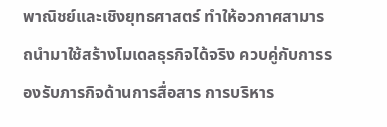พาณิชย์และเชิงยุทธศาสตร์ ทำให้อวกาศสามารถนำมาใช้สร้างโมเดลธุรกิจได้จริง ควบคู่กับการรองรับภารกิจด้านการสื่อสาร การบริหาร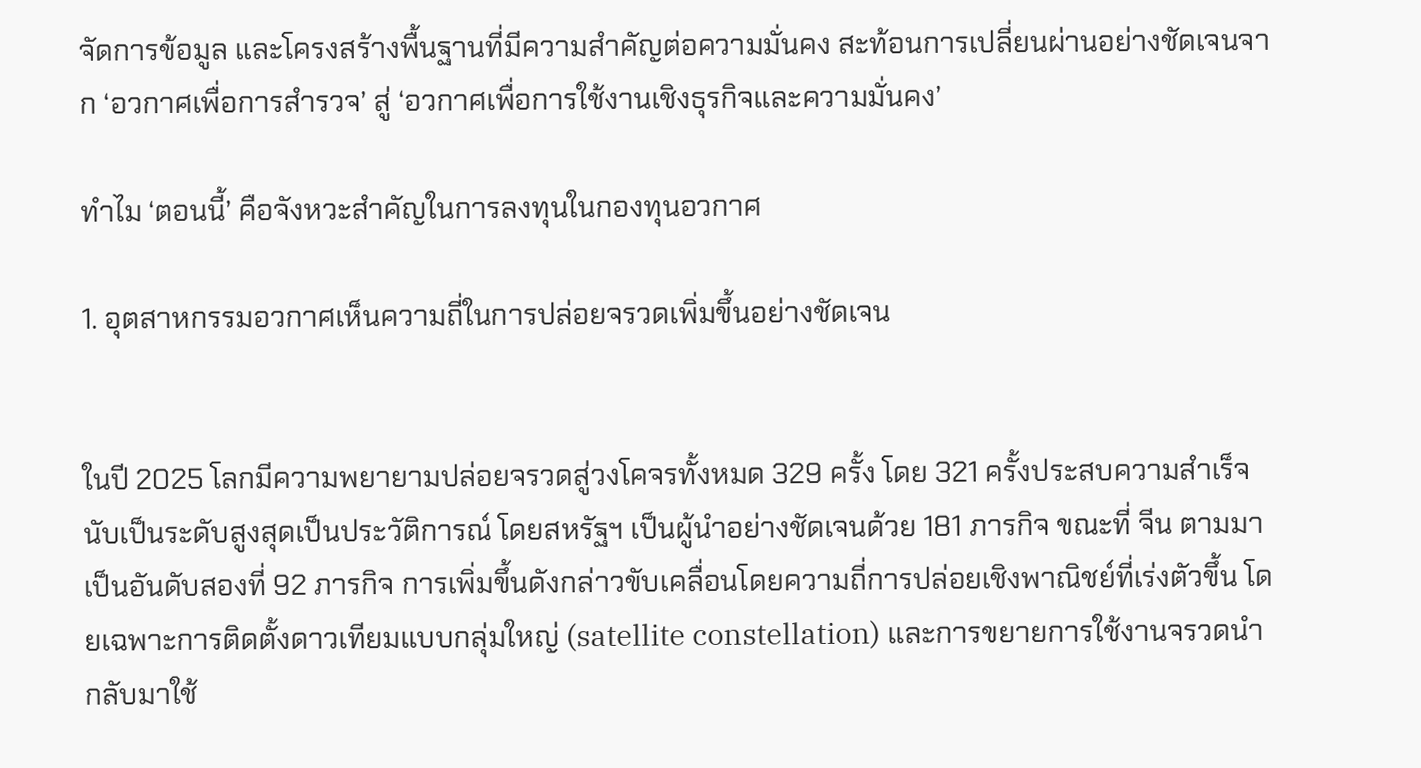จัดการข้อมูล และโครงสร้างพื้นฐานที่มีความสำคัญต่อความมั่นคง สะท้อนการเปลี่ยนผ่านอย่างชัดเจนจาก ‘อวกาศเพื่อการสำรวจ’ สู่ ‘อวกาศเพื่อการใช้งานเชิงธุรกิจและความมั่นคง’

ทำไม ‘ตอนนี้’ คือจังหวะสำคัญในการลงทุนในกองทุนอวกาศ

1. อุตสาหกรรมอวกาศเห็นความถี่ในการปล่อยจรวดเพิ่มขึ้นอย่างชัดเจน


ในปี 2025 โลกมีความพยายามปล่อยจรวดสู่วงโคจรทั้งหมด 329 ครั้ง โดย 321 ครั้งประสบความสำเร็จ นับเป็นระดับสูงสุดเป็นประวัติการณ์ โดยสหรัฐฯ เป็นผู้นำอย่างชัดเจนด้วย 181 ภารกิจ ขณะที่ จีน ตามมาเป็นอันดับสองที่ 92 ภารกิจ การเพิ่มขึ้นดังกล่าวขับเคลื่อนโดยความถี่การปล่อยเชิงพาณิชย์ที่เร่งตัวขึ้น โดยเฉพาะการติดตั้งดาวเทียมแบบกลุ่มใหญ่ (satellite constellation) และการขยายการใช้งานจรวดนำกลับมาใช้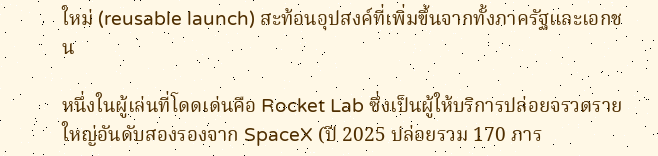ใหม่ (reusable launch) สะท้อนอุปสงค์ที่เพิ่มขึ้นจากทั้งภาครัฐและเอกชน

หนึ่งในผู้เล่นที่โดดเด่นคือ Rocket Lab ซึ่งเป็นผู้ให้บริการปล่อยจรวดรายใหญ่อันดับสองรองจาก SpaceX (ปี 2025 ปล่อยรวม 170 ภาร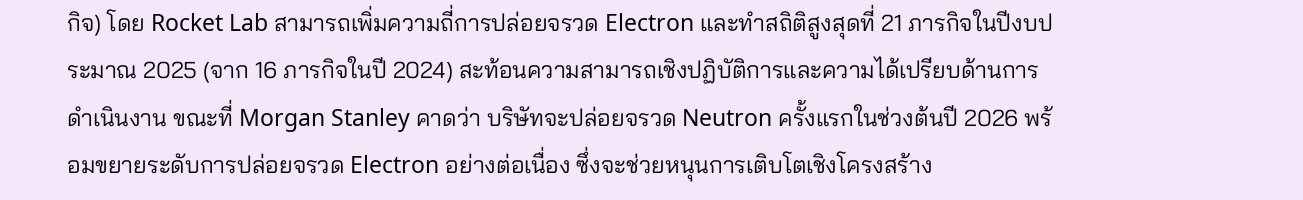กิจ) โดย Rocket Lab สามารถเพิ่มความถี่การปล่อยจรวด Electron และทำสถิติสูงสุดที่ 21 ภารกิจในปีงบประมาณ 2025 (จาก 16 ภารกิจในปี 2024) สะท้อนความสามารถเชิงปฏิบัติการและความได้เปรียบด้านการดำเนินงาน ขณะที่ Morgan Stanley คาดว่า บริษัทจะปล่อยจรวด Neutron ครั้งแรกในช่วงต้นปี 2026 พร้อมขยายระดับการปล่อยจรวด Electron อย่างต่อเนื่อง ซึ่งจะช่วยหนุนการเติบโตเชิงโครงสร้าง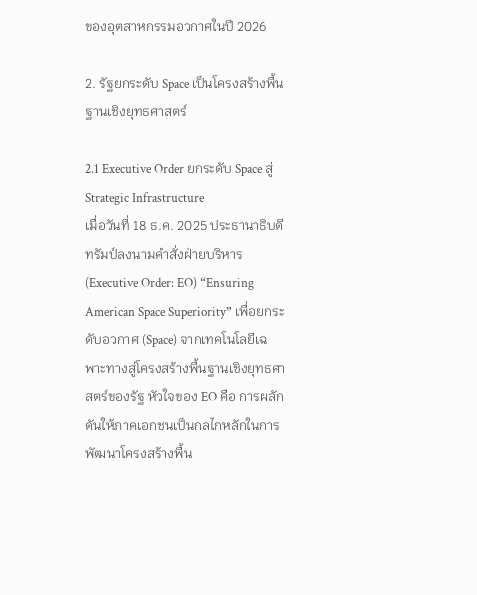ของอุตสาหกรรมอวกาศในปี 2026

2. รัฐยกระดับ Space เป็นโครงสร้างพื้นฐานเชิงยุทธศาสตร์

2.1 Executive Order ยกระดับ Space สู่ Strategic Infrastructure
เมื่อวันที่ 18 ธ.ค. 2025 ประธานาธิบดีทรัมป์ลงนามคำสั่งฝ่ายบริหาร (Executive Order: EO) “Ensuring American Space Superiority” เพื่อยกระดับอวกาศ (Space) จากเทคโนโลยีเฉพาะทางสู่โครงสร้างพื้นฐานเชิงยุทธศาสตร์ของรัฐ หัวใจของ EO คือ การผลักดันให้ภาคเอกชนเป็นกลไกหลักในการพัฒนาโครงสร้างพื้น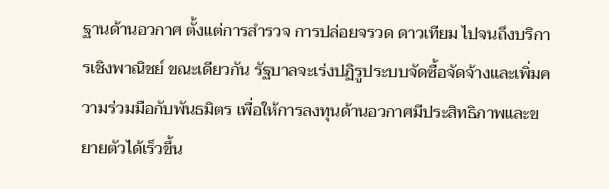ฐานด้านอวกาศ ตั้งแต่การสำรวจ การปล่อยจรวด ดาวเทียม ไปจนถึงบริการเชิงพาณิชย์ ขณะเดียวกัน รัฐบาลจะเร่งปฏิรูประบบจัดซื้อจัดจ้างและเพิ่มความร่วมมือกับพันธมิตร เพื่อให้การลงทุนด้านอวกาศมีประสิทธิภาพและขยายตัวได้เร็วขึ้น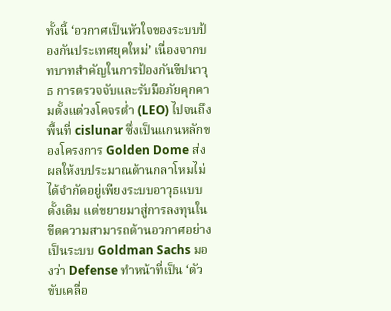ทั้งนี้ ‘อวกาศเป็นหัวใจของระบบป้องกันประเทศยุคใหม่’ เนื่องจากบทบาทสำคัญในการป้องกันขีปนาวุธ การตรวจจับและรับมือภัยคุกคามตั้งแต่วงโคจรต่ำ (LEO) ไปจนถึงพื้นที่ cislunar ซึ่งเป็นแกนหลักของโครงการ Golden Dome ส่งผลให้งบประมาณด้านกลาโหมไม่ได้จำกัดอยู่เพียงระบบอาวุธแบบดั้งเดิม แต่ขยายมาสู่การลงทุนในขีดความสามารถด้านอวกาศอย่างเป็นระบบ Goldman Sachs มองว่า Defense ทำหน้าที่เป็น ‘ตัวขับเคลื่อ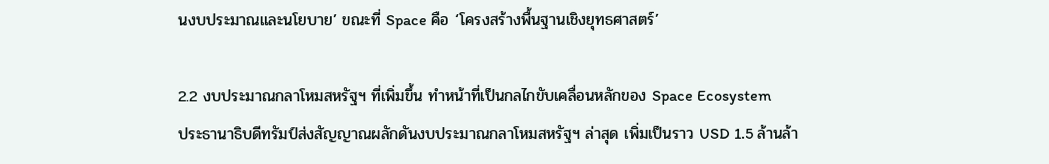นงบประมาณและนโยบาย’ ขณะที่ Space คือ ‘โครงสร้างพื้นฐานเชิงยุทธศาสตร์’

2.2 งบประมาณกลาโหมสหรัฐฯ ที่เพิ่มขึ้น ทำหน้าที่เป็นกลไกขับเคลื่อนหลักของ Space Ecosystem
ประธานาธิบดีทรัมป์ส่งสัญญาณผลักดันงบประมาณกลาโหมสหรัฐฯ ล่าสุด เพิ่มเป็นราว USD 1.5 ล้านล้า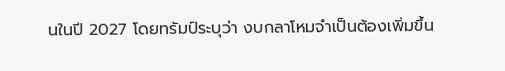นในปี 2027 โดยทรัมป์ระบุว่า งบกลาโหมจำเป็นต้องเพิ่มขึ้น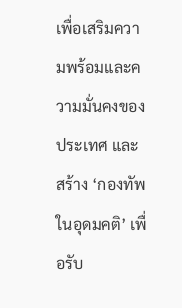เพื่อเสริมความพร้อมและความมั่นคงของประเทศ และสร้าง ‘กองทัพในอุดมคติ’ เพื่อรับ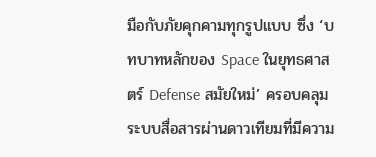มือกับภัยคุกคามทุกรูปแบบ ซึ่ง ‘บทบาทหลักของ Space ในยุทธศาสตร์ Defense สมัยใหม่’ ครอบคลุมระบบสื่อสารผ่านดาวเทียมที่มีความ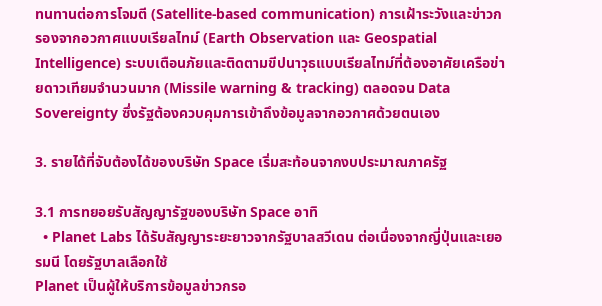ทนทานต่อการโจมตี (Satellite-based communication) การเฝ้าระวังและข่าวกรองจากอวกาศแบบเรียลไทม์ (Earth Observation และ Geospatial Intelligence) ระบบเตือนภัยและติดตามขีปนาวุธแบบเรียลไทม์ที่ต้องอาศัยเครือข่ายดาวเทียมจำนวนมาก (Missile warning & tracking) ตลอดจน Data Sovereignty ซึ่งรัฐต้องควบคุมการเข้าถึงข้อมูลจากอวกาศด้วยตนเอง

3. รายได้ที่จับต้องได้ของบริษัท Space เริ่มสะท้อนจากงบประมาณภาครัฐ

3.1 การทยอยรับสัญญารัฐของบริษัท Space อาทิ
  • Planet Labs ได้รับสัญญาระยะยาวจากรัฐบาลสวีเดน ต่อเนื่องจากญี่ปุ่นและเยอรมนี โดยรัฐบาลเลือกใช้
Planet เป็นผู้ให้บริการข้อมูลข่าวกรอ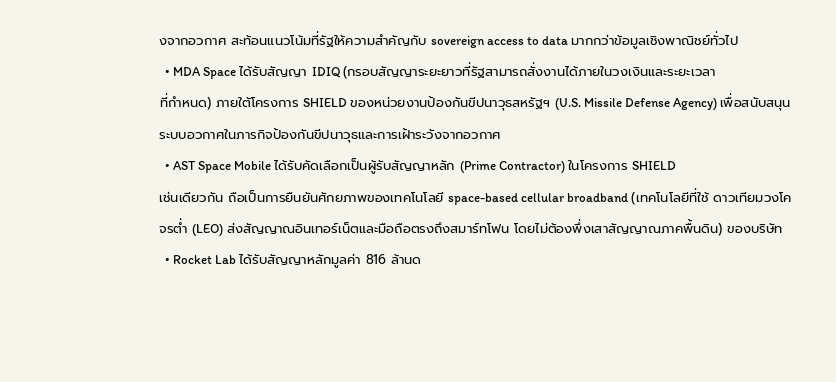งจากอวกาศ สะท้อนแนวโน้มที่รัฐให้ความสำคัญกับ sovereign access to data มากกว่าข้อมูลเชิงพาณิชย์ทั่วไป
  • MDA Space ได้รับสัญญา IDIQ (กรอบสัญญาระยะยาวที่รัฐสามารถสั่งงานได้ภายในวงเงินและระยะเวลา
ที่กำหนด) ภายใต้โครงการ SHIELD ของหน่วยงานป้องกันขีปนาวุธสหรัฐฯ (U.S. Missile Defense Agency) เพื่อสนับสนุนระบบอวกาศในภารกิจป้องกันขีปนาวุธและการเฝ้าระวังจากอวกาศ
  • AST Space Mobile ได้รับคัดเลือกเป็นผู้รับสัญญาหลัก (Prime Contractor) ในโครงการ SHIELD
เช่นเดียวกัน ถือเป็นการยืนยันศักยภาพของเทคโนโลยี space-based cellular broadband (เทคโนโลยีที่ใช้ ดาวเทียมวงโคจรต่ำ (LEO) ส่งสัญญาณอินเทอร์เน็ตและมือถือตรงถึงสมาร์ทโฟน โดยไม่ต้องพึ่งเสาสัญญาณภาคพื้นดิน) ของบริษัท
  • Rocket Lab ได้รับสัญญาหลักมูลค่า 816 ล้านด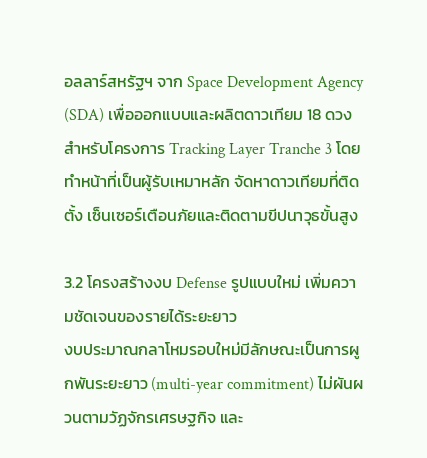อลลาร์สหรัฐฯ จาก Space Development Agency
(SDA) เพื่อออกแบบและผลิตดาวเทียม 18 ดวง สำหรับโครงการ Tracking Layer Tranche 3 โดยทำหน้าที่เป็นผู้รับเหมาหลัก จัดหาดาวเทียมที่ติดตั้ง เซ็นเซอร์เตือนภัยและติดตามขีปนาวุธขั้นสูง

3.2 โครงสร้างงบ Defense รูปแบบใหม่ เพิ่มความชัดเจนของรายได้ระยะยาว
งบประมาณกลาโหมรอบใหม่มีลักษณะเป็นการผูกพันระยะยาว (multi-year commitment) ไม่ผันผวนตามวัฏจักรเศรษฐกิจ และ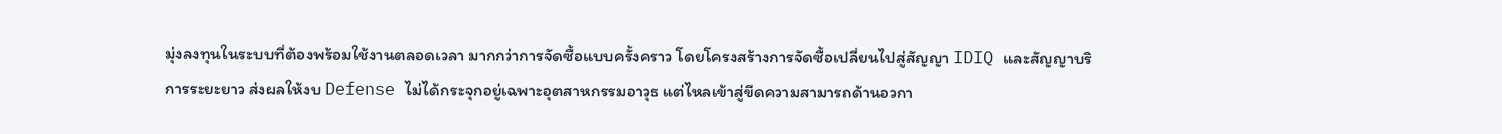มุ่งลงทุนในระบบที่ต้องพร้อมใช้งานตลอดเวลา มากกว่าการจัดซื้อแบบครั้งคราว โดยโครงสร้างการจัดซื้อเปลี่ยนไปสู่สัญญา IDIQ และสัญญาบริการระยะยาว ส่งผลให้งบ Defense ไม่ได้กระจุกอยู่เฉพาะอุตสาหกรรมอาวุธ แต่ไหลเข้าสู่ขีดความสามารถด้านอวกา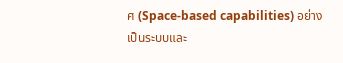ศ (Space-based capabilities) อย่างเป็นระบบและ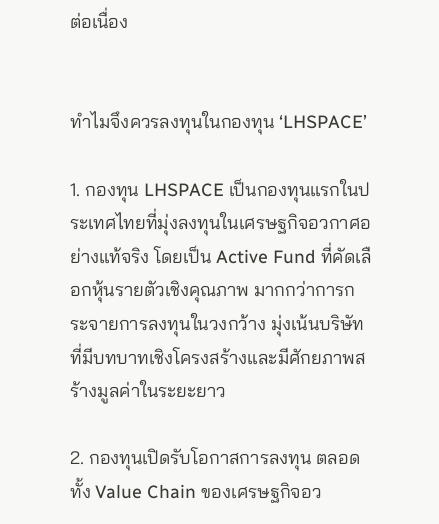ต่อเนื่อง


ทำไมจึงควรลงทุนในกองทุน ‘LHSPACE’

1. กองทุน LHSPACE เป็นกองทุนแรกในประเทศไทยที่มุ่งลงทุนในเศรษฐกิจอวกาศอย่างแท้จริง โดยเป็น Active Fund ที่คัดเลือกหุ้นรายตัวเชิงคุณภาพ มากกว่าการกระจายการลงทุนในวงกว้าง มุ่งเน้นบริษัทที่มีบทบาทเชิงโครงสร้างและมีศักยภาพสร้างมูลค่าในระยะยาว

2. กองทุนเปิดรับโอกาสการลงทุน ตลอดทั้ง Value Chain ของเศรษฐกิจอว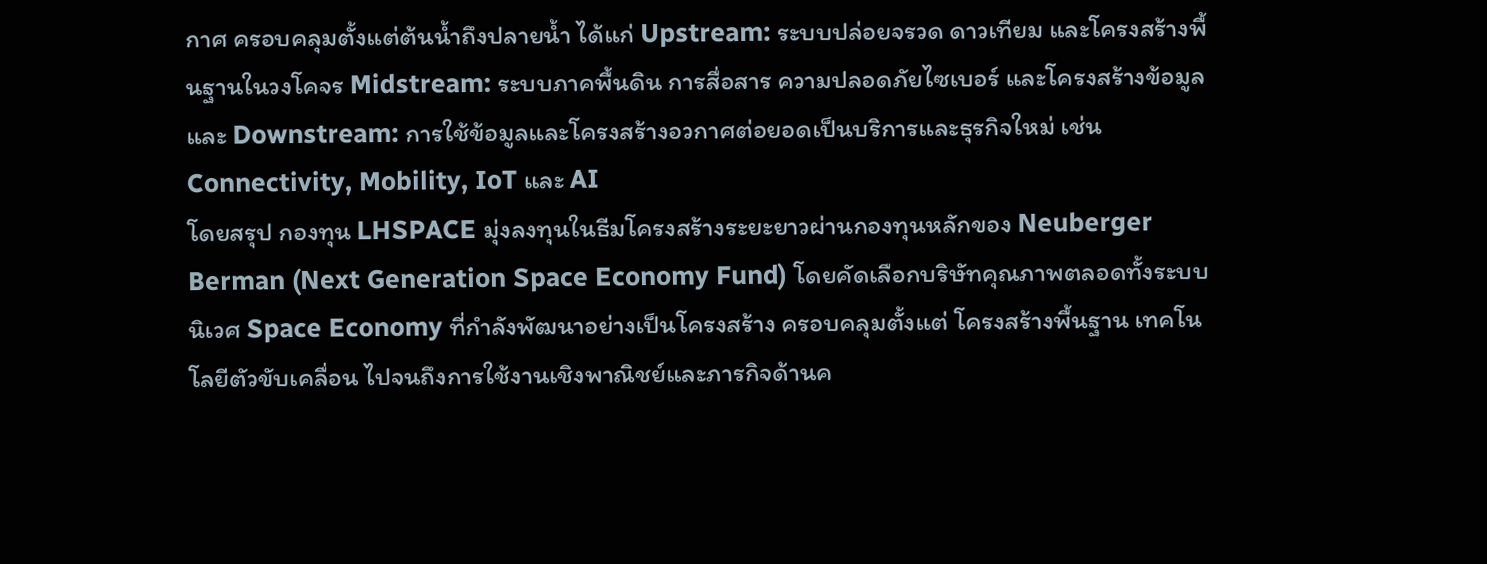กาศ ครอบคลุมตั้งแต่ต้นน้ำถึงปลายน้ำ ได้แก่ Upstream: ระบบปล่อยจรวด ดาวเทียม และโครงสร้างพื้นฐานในวงโคจร Midstream: ระบบภาคพื้นดิน การสื่อสาร ความปลอดภัยไซเบอร์ และโครงสร้างข้อมูล และ Downstream: การใช้ข้อมูลและโครงสร้างอวกาศต่อยอดเป็นบริการและธุรกิจใหม่ เช่น Connectivity, Mobility, IoT และ AI
โดยสรุป กองทุน LHSPACE มุ่งลงทุนในธีมโครงสร้างระยะยาวผ่านกองทุนหลักของ Neuberger Berman (Next Generation Space Economy Fund) โดยคัดเลือกบริษัทคุณภาพตลอดทั้งระบบนิเวศ Space Economy ที่กำลังพัฒนาอย่างเป็นโครงสร้าง ครอบคลุมตั้งแต่ โครงสร้างพื้นฐาน เทคโนโลยีตัวขับเคลื่อน ไปจนถึงการใช้งานเชิงพาณิชย์และภารกิจด้านค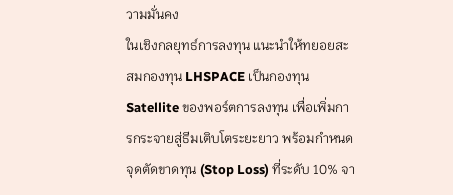วามมั่นคง
ในเชิงกลยุทธ์การลงทุน แนะนำให้ทยอยสะสมกองทุน LHSPACE เป็นกองทุน Satellite ของพอร์ตการลงทุน เพื่อเพิ่มการกระจายสู่ธีมเติบโตระยะยาว พร้อมกำหนดจุดตัดขาดทุน (Stop Loss) ที่ระดับ 10% จา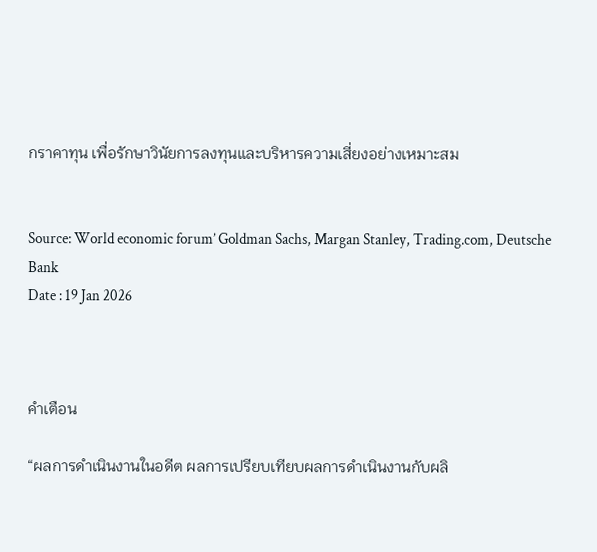กราคาทุน เพื่อรักษาวินัยการลงทุนและบริหารความเสี่ยงอย่างเหมาะสม


Source: World economic forum’ Goldman Sachs, Margan Stanley, Trading.com, Deutsche Bank
Date : 19 Jan 2026



คำเตือน

“ผลการดำเนินงานในอดีต ผลการเปรียบเทียบผลการดำเนินงานกับผลิ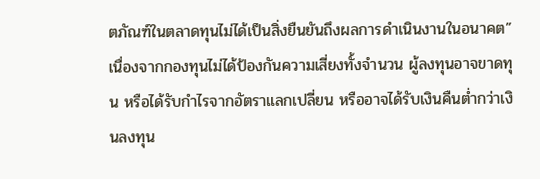ตภัณฑ์ในตลาดทุนไม่ได้เป็นสิ่งยืนยันถึงผลการดำเนินงานในอนาคต” เนื่องจากกองทุนไม่ได้ป้องกันความเสี่ยงทั้งจำนวน ผู้ลงทุนอาจขาดทุน หรือได้รับกำไรจากอัตราแลกเปลี่ยน หรืออาจได้รับเงินคืนต่ำกว่าเงินลงทุน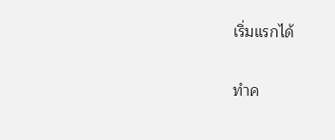เริ่มแรกได้

ทำค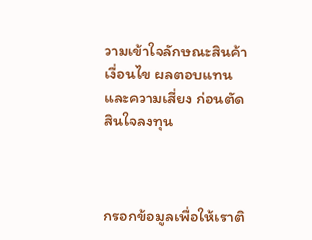วามเข้าใจลักษณะสินค้า เงื่อนไข ผลตอบแทน และความเสี่ยง ก่อนตัดสินใจลงทุน



กรอกข้อมูลเพื่อให้เราติ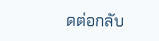ดต่อกลับ